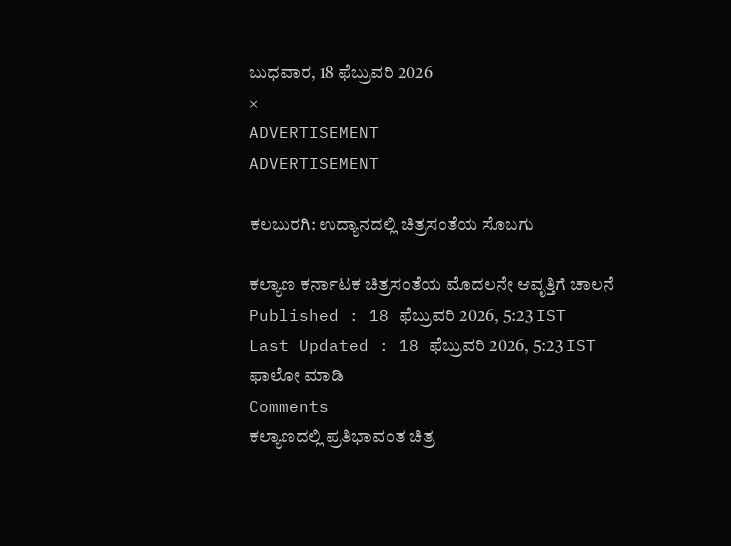ಬುಧವಾರ, 18 ಫೆಬ್ರುವರಿ 2026
×
ADVERTISEMENT
ADVERTISEMENT

ಕಲಬುರಗಿ: ಉದ್ಯಾನದಲ್ಲಿ ಚಿತ್ರಸಂತೆಯ ಸೊಬಗು

ಕಲ್ಯಾಣ ಕರ್ನಾಟಕ ಚಿತ್ರಸಂತೆಯ ಮೊದಲನೇ ಆವೃತ್ತಿಗೆ ಚಾಲನೆ
Published : 18 ಫೆಬ್ರುವರಿ 2026, 5:23 IST
Last Updated : 18 ಫೆಬ್ರುವರಿ 2026, 5:23 IST
ಫಾಲೋ ಮಾಡಿ
Comments
ಕಲ್ಯಾಣದಲ್ಲಿ ಪ್ರತಿಭಾವಂತ ಚಿತ್ರ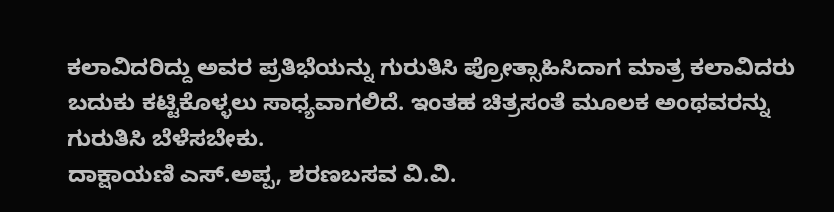ಕಲಾವಿದರಿದ್ದು ಅವರ ಪ್ರತಿಭೆಯನ್ನು ಗುರುತಿಸಿ ಪ್ರೋತ್ಸಾಹಿಸಿದಾಗ ಮಾತ್ರ ಕಲಾವಿದರು ಬದುಕು ಕಟ್ಟಿಕೊಳ್ಳಲು ಸಾಧ್ಯವಾಗಲಿದೆ. ಇಂತಹ ಚಿತ್ರಸಂತೆ ಮೂಲಕ ಅಂಥವರನ್ನು ಗುರುತಿಸಿ ಬೆಳೆಸಬೇಕು.
ದಾಕ್ಷಾಯಣಿ ಎಸ್.ಅಪ್ಪ, ಶರಣಬಸವ ವಿ.ವಿ.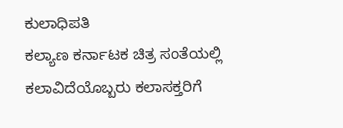ಕುಲಾಧಿಪತಿ
ಕಲ್ಯಾಣ ಕರ್ನಾಟಕ ಚಿತ್ರ ಸಂತೆಯಲ್ಲಿ ಕಲಾವಿದೆಯೊಬ್ಬರು ಕಲಾಸಕ್ತರಿಗೆ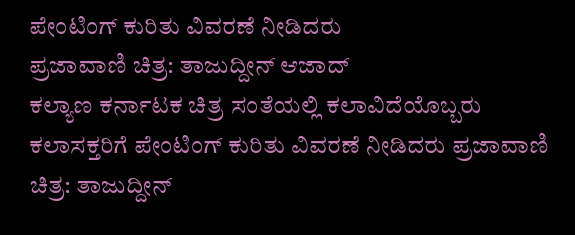ಪೇಂಟಿಂಗ್ ಕುರಿತು ವಿವರಣೆ ನೀಡಿದರು
ಪ್ರಜಾವಾಣಿ ಚಿತ್ರ: ತಾಜುದ್ದೀನ್ ಆಜಾದ್
ಕಲ್ಯಾಣ ಕರ್ನಾಟಕ ಚಿತ್ರ ಸಂತೆಯಲ್ಲಿ ಕಲಾವಿದೆಯೊಬ್ಬರು ಕಲಾಸಕ್ತರಿಗೆ ಪೇಂಟಿಂಗ್ ಕುರಿತು ವಿವರಣೆ ನೀಡಿದರು ಪ್ರಜಾವಾಣಿ ಚಿತ್ರ: ತಾಜುದ್ದೀನ್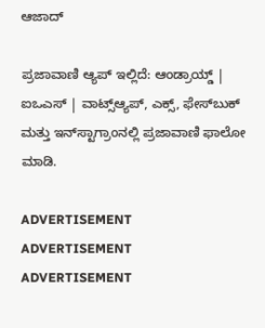ಆಜಾದ್

ಪ್ರಜಾವಾಣಿ ಆ್ಯಪ್ ಇಲ್ಲಿದೆ: ಆಂಡ್ರಾಯ್ಡ್ | ಐಒಎಸ್ | ವಾಟ್ಸ್ಆ್ಯಪ್, ಎಕ್ಸ್, ಫೇಸ್‌ಬುಕ್ ಮತ್ತು ಇನ್‌ಸ್ಟಾಗ್ರಾಂನಲ್ಲಿ ಪ್ರಜಾವಾಣಿ ಫಾಲೋ ಮಾಡಿ.

ADVERTISEMENT
ADVERTISEMENT
ADVERTISEMENT